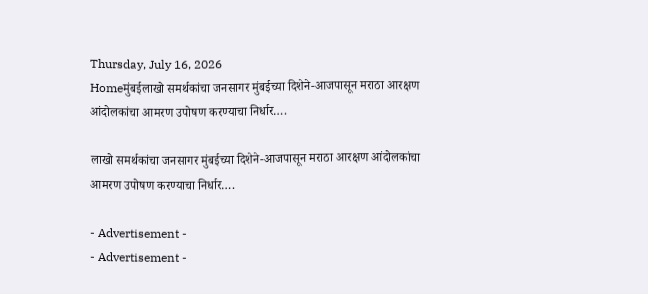Thursday, July 16, 2026
Homeमुंबईलाखो समर्थकांचा जनसागर मुंबईच्या दिशेने-आजपासून मराठा आरक्षण आंदोलकांचा आमरण उपोषण करण्याचा निर्धार….

लाखो समर्थकांचा जनसागर मुंबईच्या दिशेने-आजपासून मराठा आरक्षण आंदोलकांचा आमरण उपोषण करण्याचा निर्धार….

- Advertisement -
- Advertisement -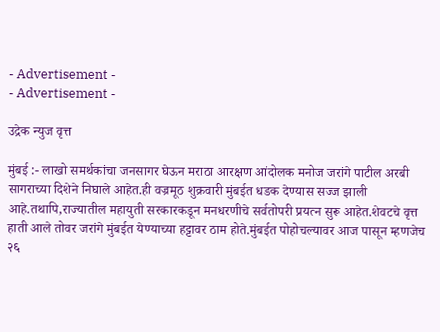- Advertisement -
- Advertisement -

उद्रेक न्युज वृत्त

मुंबई :- लाखो समर्थकांचा जनसागर घेऊन मराठा आरक्षण आंदोलक मनोज जरांगे पाटील अरबी सागराच्या दिशेने निघाले आहेत.ही वज्रमूठ शुक्रवारी मुंबईत धडक देण्यास सज्ज झाली आहे.तथापि,राज्यातील महायुती सरकारकडून मनधरणीचे सर्वतोपरी प्रयत्न सुरू आहेत.शेवटचे वृत्त हाती आले तोवर जरांगे मुंबईत येण्याच्या हट्टावर ठाम होते.मुंबईत पोहोचल्यावर आज पासून म्हणजेच २६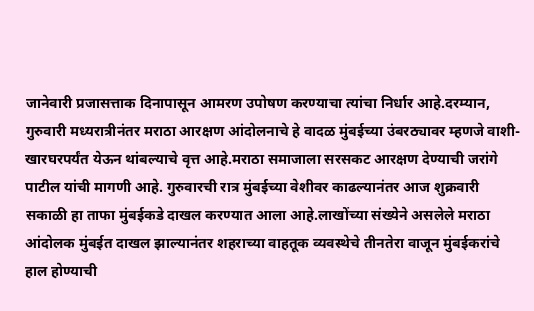जानेवारी प्रजासत्ताक दिनापासून आमरण उपोषण करण्याचा त्यांचा निर्धार आहे.दरम्यान, गुरुवारी मध्यरात्रीनंतर मराठा आरक्षण आंदोलनाचे हे वादळ मुंबईच्या उंबरठ्यावर म्हणजे वाशी- खारघरपर्यंत येऊन थांबल्याचे वृत्त आहे.मराठा समाजाला सरसकट आरक्षण देण्याची जरांगे पाटील यांची मागणी आहे. गुरुवारची रात्र मुंबईच्या वेशीवर काढल्यानंतर आज शुक्रवारी सकाळी हा ताफा मुंबईकडे दाखल करण्यात आला आहे.लाखोंच्या संख्येने असलेले मराठा आंदोलक मुंबईत दाखल झाल्यानंतर शहराच्या वाहतूक व्यवस्थेचे तीनतेरा वाजून मुंबईकरांचे हाल होण्याची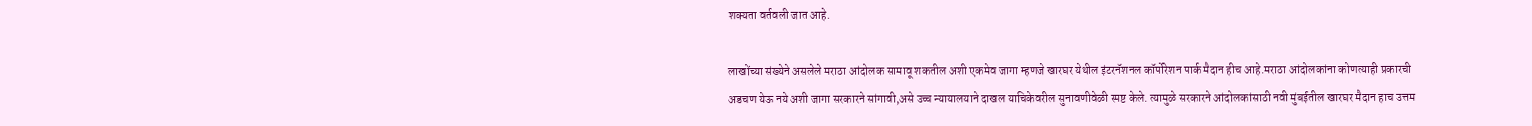शक्यता वर्तवली जात आहे.

लाखोंच्या संख्येने असलेले मराठा आंदोलक सामावू शकतील अशी एकमेव जागा म्हणजे खारघर येथील इंटरनॅशनल कॉर्पोरेशन पार्क मैदान हीच आहे.मराठा आंदोलकांना कोणत्याही प्रकारची अडचण येऊ नये अशी जागा सरकारने सांगावी,असे उच्च न्यायालयाने दाखल याचिकेवरील सुनावणीवेळी स्पष्ट केले. त्यामुळे सरकारने आंदोलकांसाठी नवी मुंबईतील खारघर मैदान हाच उत्तम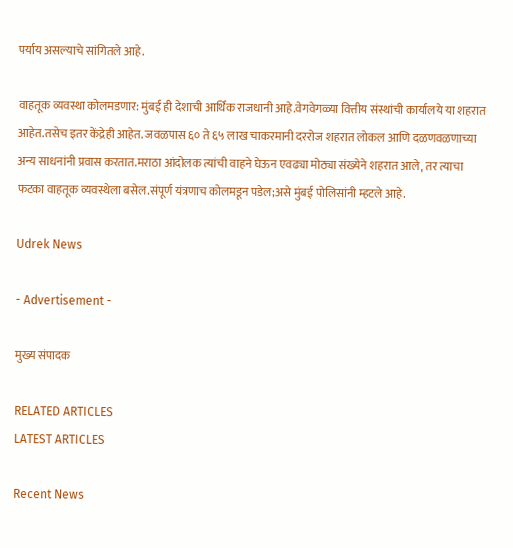पर्याय असल्याचे सांगितले आहे.

वाहतूक व्यवस्था कोलमडणार: मुंबई ही देशाची आर्थिक राजधानी आहे.वेगवेगळ्या वित्तीय संस्थांची कार्यालये या शहरात आहेत.तसेच इतर केंद्रेही आहेत. जवळपास ६० ते ६५ लाख चाकरमानी दररोज शहरात लोकल आणि दळणवळणाच्या अन्य साधनांनी प्रवास करतात.मराठा आंदोलक त्यांची वाहने घेऊन एवढ्या मोठ्या संख्येने शहरात आले, तर त्याचा फटका वाहतूक व्यवस्थेला बसेल.संपूर्ण यंत्रणाच कोलमडून पडेल;असे मुंबई पोलिसांनी म्हटले आहे.

Udrek News

- Advertisement -

मुख्य संपादक

RELATED ARTICLES
LATEST ARTICLES

Recent News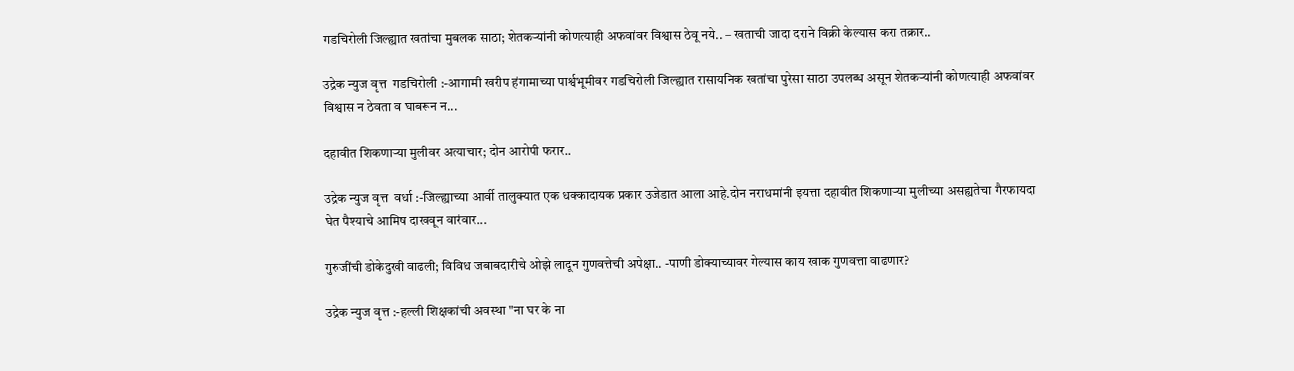गडचिरोली जिल्ह्यात खतांचा मुबलक साठा; शेतकऱ्यांनी कोणत्याही अफवांवर विश्वास ठेवू नये.. – खताची जादा दराने विक्री केल्यास करा तक्रार..

उद्रेक न्युज वृत्त  गडचिरोली :-आगामी खरीप हंगामाच्या पार्श्वभूमीवर गडचिरोली जिल्ह्यात रासायनिक खतांचा पुरेसा साठा उपलब्ध असून शेतकऱ्यांनी कोणत्याही अफवांवर विश्वास न ठेवता व घाबरून न...

दहावीत शिकणाऱ्या मुलीवर अत्याचार; दोन आरोपी फरार..

उद्रेक न्युज वृत्त  वर्धा :-जिल्ह्याच्या आर्वी तालुक्यात एक धक्कादायक प्रकार उजेडात आला आहे.दोन नराधमांनी इयत्ता दहावीत शिकणाऱ्या मुलीच्या असह्यतेचा गैरफायदा घेत पैश्याचे आमिष दाखवून वारंवार...

गुरुजींची डोकेदुखी वाढली; विविध जबाबदारीचे ओझे लादून गुणवत्तेची अपेक्षा.. -पाणी डोक्याच्यावर गेल्यास काय खाक गुणवत्ता वाढणार?

उद्रेक न्युज वृत्त :-हल्ली शिक्षकांची अवस्था "ना घर के ना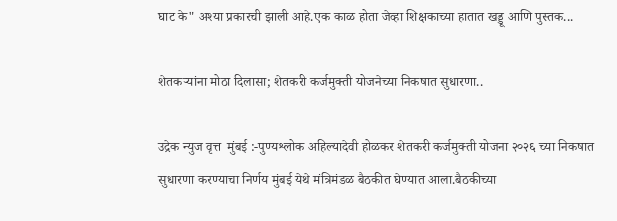घाट के" अश्या प्रकारची झाली आहे.एक काळ होता जेव्हा शिक्षकाच्या हातात खड्डू आणि पुस्तक...

शेतकऱ्यांना मोठा दिलासा; शेतकरी कर्जमुक्ती योजनेच्या निकषात सुधारणा..

उद्रेक न्युज वृत्त  मुंबई :-पुण्यश्लोक अहिल्यादेवी होळकर शेतकरी कर्जमुक्ती योजना २०२६ च्या निकषात सुधारणा करण्याचा निर्णय मुंबई येथे मंत्रिमंडळ बैठकीत घेण्यात आला.बैठकीच्या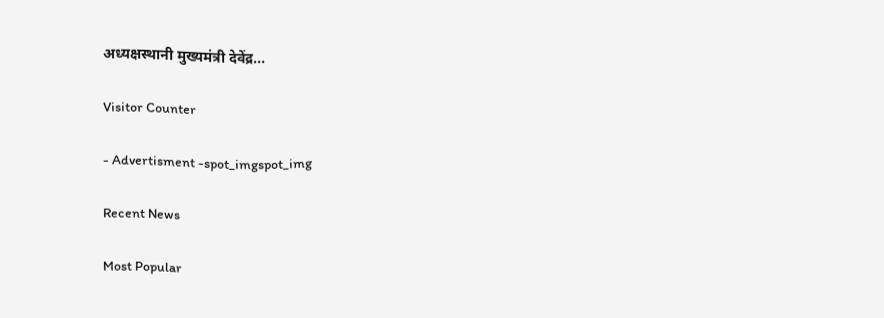अध्यक्षस्थानी मुख्यमंत्री देवेंद्र...

Visitor Counter

- Advertisment -spot_imgspot_img

Recent News

Most Popular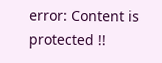error: Content is protected !!